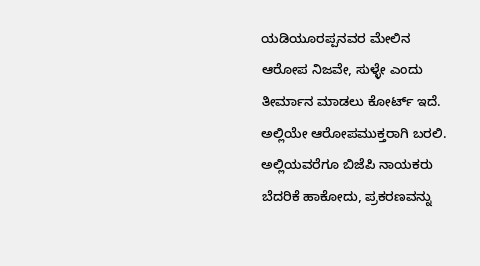ಯಡಿಯೂರಪ್ಪನವರ ಮೇಲಿನ ಆರೋಪ ನಿಜವೇ, ಸುಳ್ಳೇ ಎಂದು ತೀರ್ಮಾನ ಮಾಡಲು ಕೋರ್ಟ್ ಇದೆ. ಅಲ್ಲಿಯೇ ಆರೋಪಮುಕ್ತರಾಗಿ ಬರಲಿ. ಅಲ್ಲಿಯವರೆಗೂ ಬಿಜೆಪಿ ನಾಯಕರು ಬೆದರಿಕೆ ಹಾಕೋದು, ಪ್ರಕರಣವನ್ನು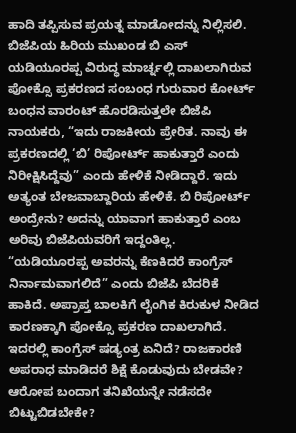ಹಾದಿ ತಪ್ಪಿಸುವ ಪ್ರಯತ್ನ ಮಾಡೋದನ್ನು ನಿಲ್ಲಿಸಲಿ.
ಬಿಜೆಪಿಯ ಹಿರಿಯ ಮುಖಂಡ ಬಿ ಎಸ್ ಯಡಿಯೂರಪ್ಪ ವಿರುದ್ಧ ಮಾರ್ಚ್ನಲ್ಲಿ ದಾಖಲಾಗಿರುವ ಪೋಕ್ಸೊ ಪ್ರಕರಣದ ಸಂಬಂಧ ಗುರುವಾರ ಕೋರ್ಟ್ ಬಂಧನ ವಾರಂಟ್ ಹೊರಡಿಸುತ್ತಲೇ ಬಿಜೆಪಿ ನಾಯಕರು, “ಇದು ರಾಜಕೀಯ ಪ್ರೇರಿತ. ನಾವು ಈ ಪ್ರಕರಣದಲ್ಲಿ ‘ಬಿ’ ರಿಪೋರ್ಟ್ ಹಾಕುತ್ತಾರೆ ಎಂದು ನಿರೀಕ್ಷಿಸಿದ್ದೆವು” ಎಂದು ಹೇಳಿಕೆ ನೀಡಿದ್ದಾರೆ. ಇದು ಅತ್ಯಂತ ಬೇಜವಾಬ್ದಾರಿಯ ಹೇಳಿಕೆ. ಬಿ ರಿಪೋರ್ಟ್ ಅಂದ್ರೇನು? ಅದನ್ನು ಯಾವಾಗ ಹಾಕುತ್ತಾರೆ ಎಂಬ ಅರಿವು ಬಿಜೆಪಿಯವರಿಗೆ ಇದ್ದಂತಿಲ್ಲ.
“ಯಡಿಯೂರಪ್ಪ ಅವರನ್ನು ಕೆಣಕಿದರೆ ಕಾಂಗ್ರೆಸ್ ನಿರ್ನಾಮವಾಗಲಿದೆ” ಎಂದು ಬಿಜೆಪಿ ಬೆದರಿಕೆ ಹಾಕಿದೆ. ಅಪ್ರಾಪ್ತ ಬಾಲಕಿಗೆ ಲೈಂಗಿಕ ಕಿರುಕುಳ ನೀಡಿದ ಕಾರಣಕ್ಕಾಗಿ ಪೋಕ್ಸೊ ಪ್ರಕರಣ ದಾಖಲಾಗಿದೆ. ಇದರಲ್ಲಿ ಕಾಂಗ್ರೆಸ್ ಷಡ್ಯಂತ್ರ ಏನಿದೆ? ರಾಜಕಾರಣಿ ಅಪರಾಧ ಮಾಡಿದರೆ ಶಿಕ್ಷೆ ಕೊಡುವುದು ಬೇಡವೇ? ಆರೋಪ ಬಂದಾಗ ತನಿಖೆಯನ್ನೇ ನಡೆಸದೇ ಬಿಟ್ಟುಬಿಡಬೇಕೇ?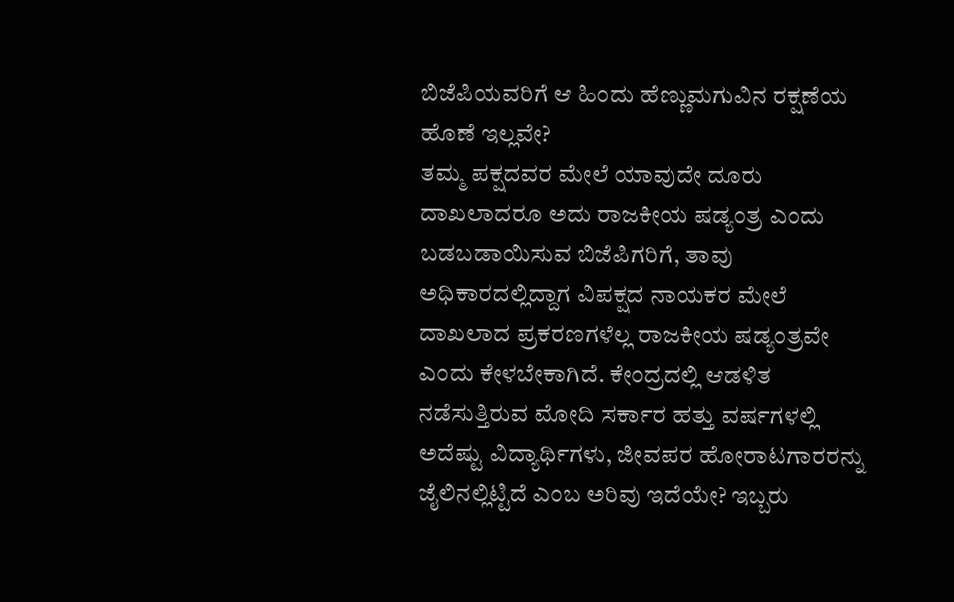ಬಿಜೆಪಿಯವರಿಗೆ ಆ ಹಿಂದು ಹೆಣ್ಣುಮಗುವಿನ ರಕ್ಷಣೆಯ ಹೊಣೆ ಇಲ್ಲವೇ?
ತಮ್ಮ ಪಕ್ಷದವರ ಮೇಲೆ ಯಾವುದೇ ದೂರು ದಾಖಲಾದರೂ ಅದು ರಾಜಕೀಯ ಷಡ್ಯಂತ್ರ ಎಂದು ಬಡಬಡಾಯಿಸುವ ಬಿಜೆಪಿಗರಿಗೆ, ತಾವು ಅಧಿಕಾರದಲ್ಲಿದ್ದಾಗ ವಿಪಕ್ಷದ ನಾಯಕರ ಮೇಲೆ ದಾಖಲಾದ ಪ್ರಕರಣಗಳೆಲ್ಲ ರಾಜಕೀಯ ಷಡ್ಯಂತ್ರವೇ ಎಂದು ಕೇಳಬೇಕಾಗಿದೆ. ಕೇಂದ್ರದಲ್ಲಿ ಆಡಳಿತ ನಡೆಸುತ್ತಿರುವ ಮೋದಿ ಸರ್ಕಾರ ಹತ್ತು ವರ್ಷಗಳಲ್ಲಿ ಅದೆಷ್ಟು ವಿದ್ಯಾರ್ಥಿಗಳು, ಜೀವಪರ ಹೋರಾಟಗಾರರನ್ನು ಜೈಲಿನಲ್ಲಿಟ್ಟಿದೆ ಎಂಬ ಅರಿವು ಇದೆಯೇ? ಇಬ್ಬರು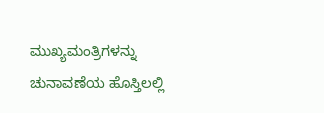ಮುಖ್ಯಮಂತ್ರಿಗಳನ್ನು ಚುನಾವಣೆಯ ಹೊಸ್ತಿಲಲ್ಲಿ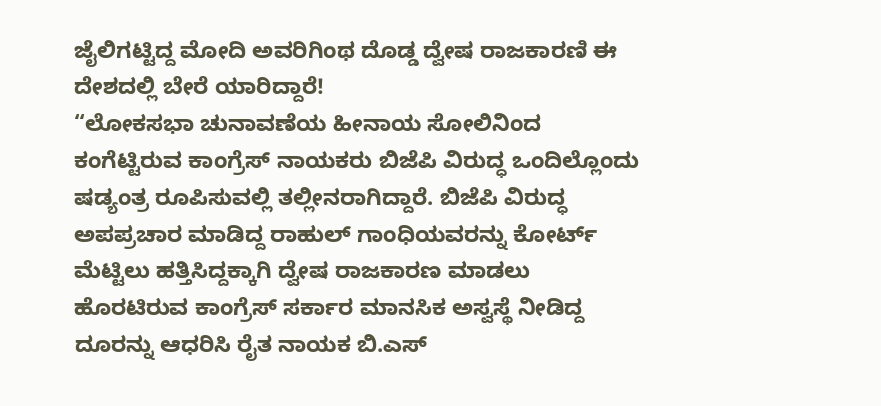ಜೈಲಿಗಟ್ಟಿದ್ದ ಮೋದಿ ಅವರಿಗಿಂಥ ದೊಡ್ಡ ದ್ವೇಷ ರಾಜಕಾರಣಿ ಈ ದೇಶದಲ್ಲಿ ಬೇರೆ ಯಾರಿದ್ದಾರೆ!
“ಲೋಕಸಭಾ ಚುನಾವಣೆಯ ಹೀನಾಯ ಸೋಲಿನಿಂದ ಕಂಗೆಟ್ಟಿರುವ ಕಾಂಗ್ರೆಸ್ ನಾಯಕರು ಬಿಜೆಪಿ ವಿರುದ್ಧ ಒಂದಿಲ್ಲೊಂದು ಷಡ್ಯಂತ್ರ ರೂಪಿಸುವಲ್ಲಿ ತಲ್ಲೀನರಾಗಿದ್ದಾರೆ. ಬಿಜೆಪಿ ವಿರುದ್ಧ ಅಪಪ್ರಚಾರ ಮಾಡಿದ್ದ ರಾಹುಲ್ ಗಾಂಧಿಯವರನ್ನು ಕೋರ್ಟ್ ಮೆಟ್ಟಿಲು ಹತ್ತಿಸಿದ್ದಕ್ಕಾಗಿ ದ್ವೇಷ ರಾಜಕಾರಣ ಮಾಡಲು ಹೊರಟಿರುವ ಕಾಂಗ್ರೆಸ್ ಸರ್ಕಾರ ಮಾನಸಿಕ ಅಸ್ವಸ್ಥೆ ನೀಡಿದ್ದ ದೂರನ್ನು ಆಧರಿಸಿ ರೈತ ನಾಯಕ ಬಿ.ಎಸ್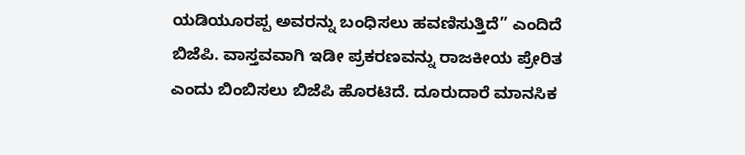ಯಡಿಯೂರಪ್ಪ ಅವರನ್ನು ಬಂಧಿಸಲು ಹವಣಿಸುತ್ತಿದೆ” ಎಂದಿದೆ ಬಿಜೆಪಿ. ವಾಸ್ತವವಾಗಿ ಇಡೀ ಪ್ರಕರಣವನ್ನು ರಾಜಕೀಯ ಪ್ರೇರಿತ ಎಂದು ಬಿಂಬಿಸಲು ಬಿಜೆಪಿ ಹೊರಟಿದೆ. ದೂರುದಾರೆ ಮಾನಸಿಕ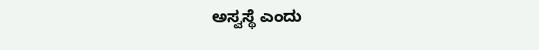ಅಸ್ವಸ್ಥೆ ಎಂದು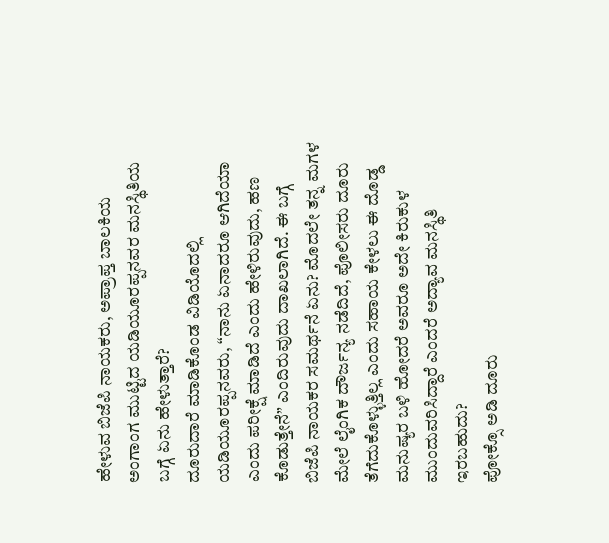ಹೇಳುವ ಬಿಜೆಪಿ ನಾಯಕರು, ಅಪ್ರಾಪ್ತ ಬಾಲಕಿಯ ಅಂಗಾಂಗ ಮುಟ್ಟಿದ ಯಡಿಯೂರಪ್ಪನವರ ಮನಸ್ಥಿತಿಯ ಬಗ್ಗೆ ಏನು ಹೇಳುತ್ತಾರೆ?
ದೂರುದಾರೆ ಮಾಡಿಕೊಂಡ ವಿಡಿಯೊದಲ್ಲಿ ಯಡಿಯೂರಪ್ಪನವರು, “ನಾನು ಏನಾದರೂ ಆಗಿದೆಯಾ ಎಂದು ಪರೀಕ್ಷೆ ಮಾಡಿದೆ ಎಂದು ಹೇಳಿರುವುದು, ಹಣ ಕೊಡುತ್ತೇನೆ” ಎಂದಿರುವುದು ದಾಖಲಾಗಿದೆ. ಈ ಬಗ್ಗೆ ಬಿಜೆಪಿ ನಾಯಕರ ಸಮರ್ಥನೆ ಏನು? ಮೊದಲೇ ತನ್ನ ಮಗಳ ಮೇಲೆ ಲೈಂಗಿಕ ದೌರ್ಜನ್ಯ ನಡೆದಿದೆ, ಪೊಲೀಸರು ದೂರು ತೆಗೆದುಕೊಳ್ಳುತ್ತಿಲ್ಲ ಎಂದು ಸಹಾಯ ಕೇಳಲು ಈ ದೊಡ್ಡ ಮನುಷ್ಯರ ಬಳಿ ಹೋದರೆ ಅವರೂ ಅದೇ ಕಿರುಕುಳ ಮುಂದುವರಿಸಿದ್ದಾರೆ ಎಂದರೆ ಅದ್ಯಾವ ಮನಸ್ಥಿತಿ ಇರಬಹುದು?
ಪೋಕ್ಸೊ ಅಡಿ ದೂರು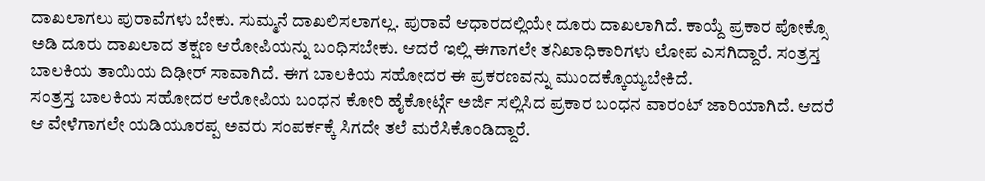ದಾಖಲಾಗಲು ಪುರಾವೆಗಳು ಬೇಕು. ಸುಮ್ಮನೆ ದಾಖಲಿಸಲಾಗಲ್ಲ. ಪುರಾವೆ ಆಧಾರದಲ್ಲಿಯೇ ದೂರು ದಾಖಲಾಗಿದೆ. ಕಾಯ್ದೆ ಪ್ರಕಾರ ಪೋಕ್ಸೊ ಅಡಿ ದೂರು ದಾಖಲಾದ ತಕ್ಷಣ ಆರೋಪಿಯನ್ನು ಬಂಧಿಸಬೇಕು. ಆದರೆ ಇಲ್ಲಿ ಈಗಾಗಲೇ ತನಿಖಾಧಿಕಾರಿಗಳು ಲೋಪ ಎಸಗಿದ್ದಾರೆ. ಸಂತ್ರಸ್ತ ಬಾಲಕಿಯ ತಾಯಿಯ ದಿಢೀರ್ ಸಾವಾಗಿದೆ. ಈಗ ಬಾಲಕಿಯ ಸಹೋದರ ಈ ಪ್ರಕರಣವನ್ನು ಮುಂದಕ್ಕೊಯ್ಯಬೇಕಿದೆ.
ಸಂತ್ರಸ್ತ ಬಾಲಕಿಯ ಸಹೋದರ ಆರೋಪಿಯ ಬಂಧನ ಕೋರಿ ಹೈಕೋರ್ಟ್ಗೆ ಅರ್ಜಿ ಸಲ್ಲಿಸಿದ ಪ್ರಕಾರ ಬಂಧನ ವಾರಂಟ್ ಜಾರಿಯಾಗಿದೆ. ಆದರೆ ಆ ವೇಳೆಗಾಗಲೇ ಯಡಿಯೂರಪ್ಪ ಅವರು ಸಂಪರ್ಕಕ್ಕೆ ಸಿಗದೇ ತಲೆ ಮರೆಸಿಕೊಂಡಿದ್ದಾರೆ.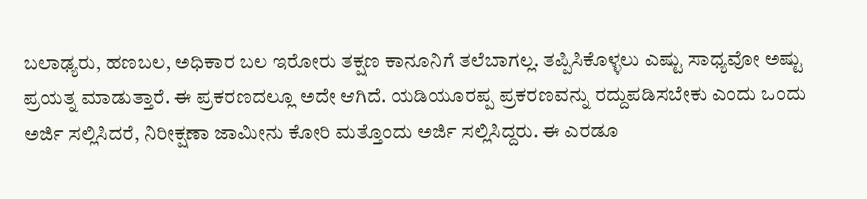ಬಲಾಢ್ಯರು, ಹಣಬಲ, ಅಧಿಕಾರ ಬಲ ಇರೋರು ತಕ್ಷಣ ಕಾನೂನಿಗೆ ತಲೆಬಾಗಲ್ಲ. ತಪ್ಪಿಸಿಕೊಳ್ಳಲು ಎಷ್ಟು ಸಾಧ್ಯವೋ ಅಷ್ಟು ಪ್ರಯತ್ನ ಮಾಡುತ್ತಾರೆ. ಈ ಪ್ರಕರಣದಲ್ಲೂ ಅದೇ ಆಗಿದೆ. ಯಡಿಯೂರಪ್ಪ ಪ್ರಕರಣವನ್ನು ರದ್ದುಪಡಿಸಬೇಕು ಎಂದು ಒಂದು ಅರ್ಜಿ ಸಲ್ಲಿಸಿದರೆ, ನಿರೀಕ್ಷಣಾ ಜಾಮೀನು ಕೋರಿ ಮತ್ತೊಂದು ಅರ್ಜಿ ಸಲ್ಲಿಸಿದ್ದರು. ಈ ಎರಡೂ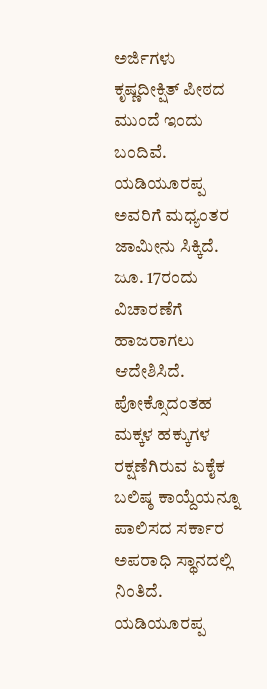ಅರ್ಜಿಗಳು ಕೃಷ್ಣದೀಕ್ಷಿತ್ ಪೀಠದ ಮುಂದೆ ಇಂದು ಬಂದಿವೆ. ಯಡಿಯೂರಪ್ಪ ಅವರಿಗೆ ಮಧ್ಯಂತರ ಜಾಮೀನು ಸಿಕ್ಕಿದೆ. ಜೂ. 17ರಂದು ವಿಚಾರಣೆಗೆ ಹಾಜರಾಗಲು ಆದೇಶಿಸಿದೆ.
ಪೋಕ್ಸೊದಂತಹ ಮಕ್ಕಳ ಹಕ್ಕುಗಳ ರಕ್ಷಣೆಗಿರುವ ಏಕೈಕ ಬಲಿಷ್ಠ ಕಾಯ್ದೆಯನ್ನೂ ಪಾಲಿಸದ ಸರ್ಕಾರ ಅಪರಾಧಿ ಸ್ಥಾನದಲ್ಲಿ ನಿಂತಿದೆ. ಯಡಿಯೂರಪ್ಪ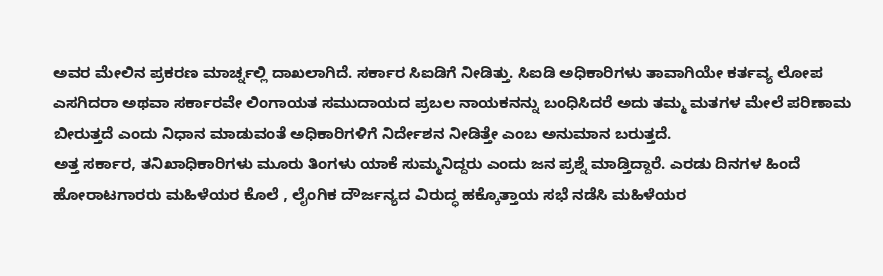ಅವರ ಮೇಲಿನ ಪ್ರಕರಣ ಮಾರ್ಚ್ನಲ್ಲಿ ದಾಖಲಾಗಿದೆ. ಸರ್ಕಾರ ಸಿಐಡಿಗೆ ನೀಡಿತ್ತು. ಸಿಐಡಿ ಅಧಿಕಾರಿಗಳು ತಾವಾಗಿಯೇ ಕರ್ತವ್ಯ ಲೋಪ ಎಸಗಿದರಾ ಅಥವಾ ಸರ್ಕಾರವೇ ಲಿಂಗಾಯತ ಸಮುದಾಯದ ಪ್ರಬಲ ನಾಯಕನನ್ನು ಬಂಧಿಸಿದರೆ ಅದು ತಮ್ಮ ಮತಗಳ ಮೇಲೆ ಪರಿಣಾಮ ಬೀರುತ್ತದೆ ಎಂದು ನಿಧಾನ ಮಾಡುವಂತೆ ಅಧಿಕಾರಿಗಳಿಗೆ ನಿರ್ದೇಶನ ನೀಡಿತ್ತೇ ಎಂಬ ಅನುಮಾನ ಬರುತ್ತದೆ.
ಅತ್ತ ಸರ್ಕಾರ, ತನಿಖಾಧಿಕಾರಿಗಳು ಮೂರು ತಿಂಗಳು ಯಾಕೆ ಸುಮ್ಮನಿದ್ದರು ಎಂದು ಜನ ಪ್ರಶ್ನೆ ಮಾಡ್ತಿದ್ದಾರೆ. ಎರಡು ದಿನಗಳ ಹಿಂದೆ ಹೋರಾಟಗಾರರು ಮಹಿಳೆಯರ ಕೊಲೆ , ಲೈಂಗಿಕ ದೌರ್ಜನ್ಯದ ವಿರುದ್ಧ ಹಕ್ಕೊತ್ತಾಯ ಸಭೆ ನಡೆಸಿ ಮಹಿಳೆಯರ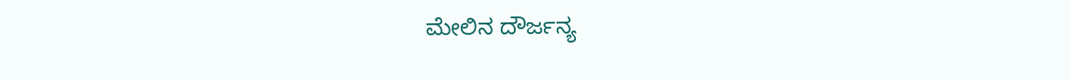ಮೇಲಿನ ದೌರ್ಜನ್ಯ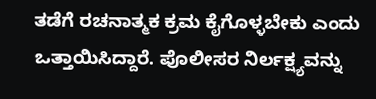ತಡೆಗೆ ರಚನಾತ್ಮಕ ಕ್ರಮ ಕೈಗೊಳ್ಳಬೇಕು ಎಂದು ಒತ್ತಾಯಿಸಿದ್ದಾರೆ. ಪೊಲೀಸರ ನಿರ್ಲಕ್ಷ್ಯವನ್ನು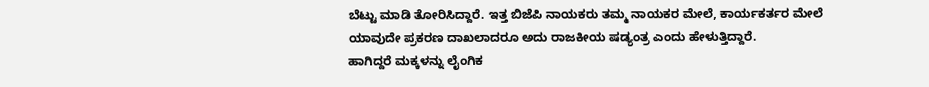ಬೆಟ್ಟು ಮಾಡಿ ತೋರಿಸಿದ್ದಾರೆ. ಇತ್ತ ಬಿಜೆಪಿ ನಾಯಕರು ತಮ್ಮ ನಾಯಕರ ಮೇಲೆ, ಕಾರ್ಯಕರ್ತರ ಮೇಲೆ ಯಾವುದೇ ಪ್ರಕರಣ ದಾಖಲಾದರೂ ಅದು ರಾಜಕೀಯ ಷಡ್ಯಂತ್ರ ಎಂದು ಹೇಳುತ್ತಿದ್ದಾರೆ.
ಹಾಗಿದ್ದರೆ ಮಕ್ಕಳನ್ನು ಲೈಂಗಿಕ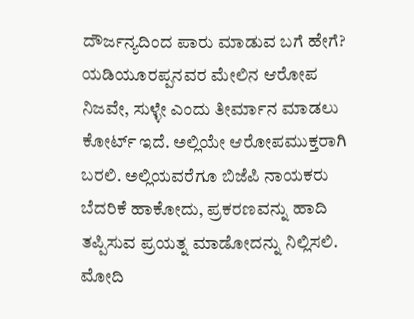ದೌರ್ಜನ್ಯದಿಂದ ಪಾರು ಮಾಡುವ ಬಗೆ ಹೇಗೆ? ಯಡಿಯೂರಪ್ಪನವರ ಮೇಲಿನ ಆರೋಪ ನಿಜವೇ, ಸುಳ್ಳೇ ಎಂದು ತೀರ್ಮಾನ ಮಾಡಲು ಕೋರ್ಟ್ ಇದೆ. ಅಲ್ಲಿಯೇ ಆರೋಪಮುಕ್ತರಾಗಿ ಬರಲಿ. ಅಲ್ಲಿಯವರೆಗೂ ಬಿಜೆಪಿ ನಾಯಕರು ಬೆದರಿಕೆ ಹಾಕೋದು, ಪ್ರಕರಣವನ್ನು ಹಾದಿ ತಪ್ಪಿಸುವ ಪ್ರಯತ್ನ ಮಾಡೋದನ್ನು ನಿಲ್ಲಿಸಲಿ. ಮೋದಿ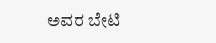ಅವರ ಬೇಟಿ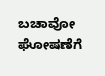ಬಚಾವೋ ಘೋಷಣೆಗೆ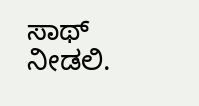ಸಾಥ್ ನೀಡಲಿ.